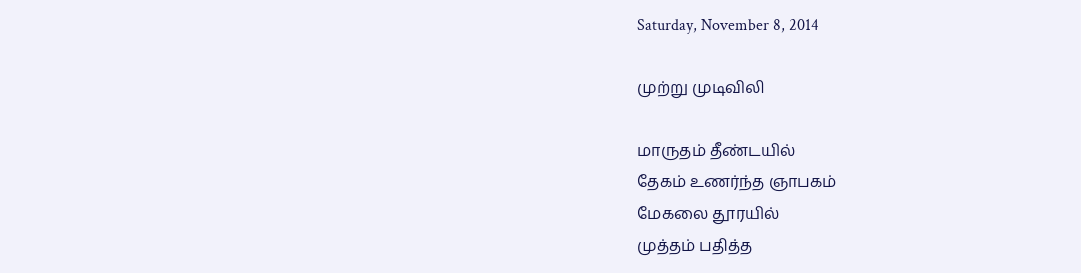Saturday, November 8, 2014

முற்று முடிவிலி

மாருதம் தீண்டயில்
தேகம் உணர்ந்த ஞாபகம்
மேகலை தூரயில்
முத்தம் பதித்த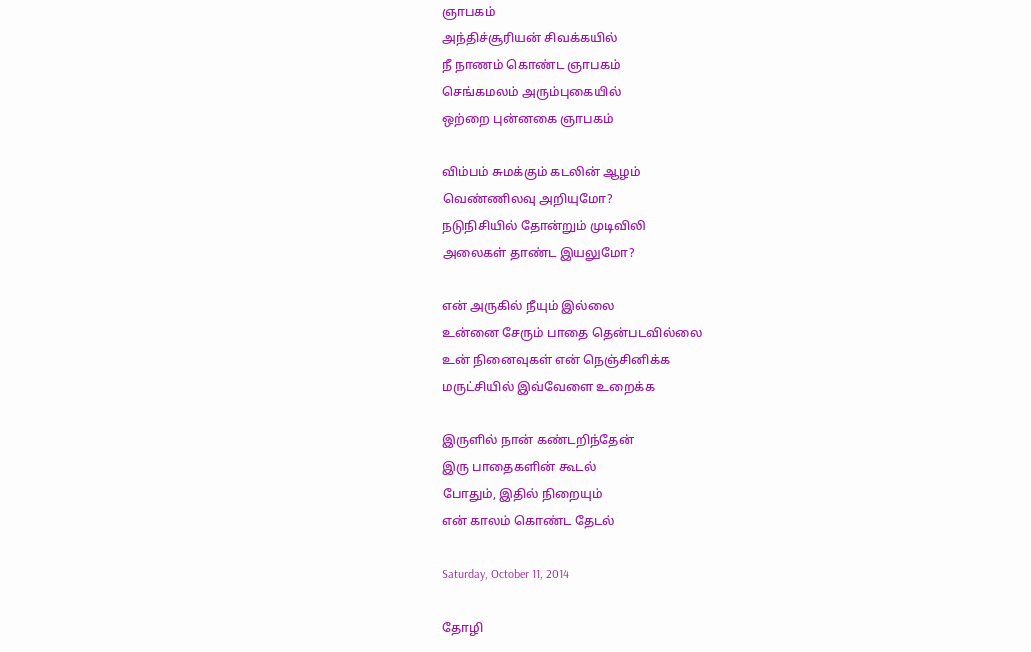ஞாபகம்
அந்திச்சூரியன் சிவக்கயில்
நீ நாணம் கொண்ட ஞாபகம்
செங்கமலம் அரும்புகையில்
ஒற்றை புன்னகை ஞாபகம்

விம்பம் சுமக்கும் கடலின் ஆழம்
வெண்ணிலவு அறியுமோ?
நடுநிசியில் தோன்றும் முடிவிலி
அலைகள் தாண்ட இயலுமோ?

என் அருகில் நீயும் இல்லை
உன்னை சேரும் பாதை தென்படவில்லை
உன் நினைவுகள் என் நெஞ்சினிக்க
மருட்சியில் இவ்வேளை உறைக்க

இருளில் நான் கண்டறிந்தேன்
இரு பாதைகளின் கூடல்
போதும், இதில் நிறையும்
என் காலம் கொண்ட தேடல்

Saturday, October 11, 2014

தோழி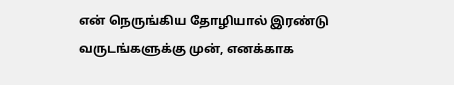என் நெருங்கிய தோழியால் இரண்டு வருடங்களுக்கு முன், எனக்காக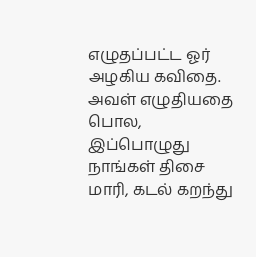எழுதப்பட்ட ஓர் அழகிய கவிதை. அவள் எழுதியதை பொல, இப்பொழுது நாங்கள் திசை மாரி, கடல் கறந்து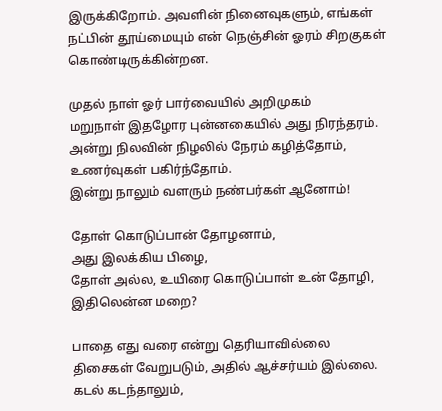இருக்கிறோம். அவளின் நினைவுகளும், எங்கள் நட்பின் தூய்மையும் என் நெஞ்சின் ஓரம் சிறகுகள் கொண்டிருக்கின்றன.

முதல் நாள் ஓர் பார்வையில் அறிமுகம்
மறுநாள் இதழோர புன்னகையில் அது நிரந்தரம்.
அன்று நிலவின் நிழலில் நேரம் கழித்தோம், உணர்வுகள் பகிர்ந்தோம்.
இன்று நாலும் வளரும் நண்பர்கள் ஆனோம்!

தோள் கொடுப்பான் தோழனாம்,
அது இலக்கிய பிழை,
தோள் அல்ல, உயிரை கொடுப்பாள் உன் தோழி,
இதிலென்ன மறை?

பாதை எது வரை என்று தெரியாவில்லை
திசைகள் வேறுபடும், அதில் ஆச்சர்யம் இல்லை.
கடல் கடந்தாலும்,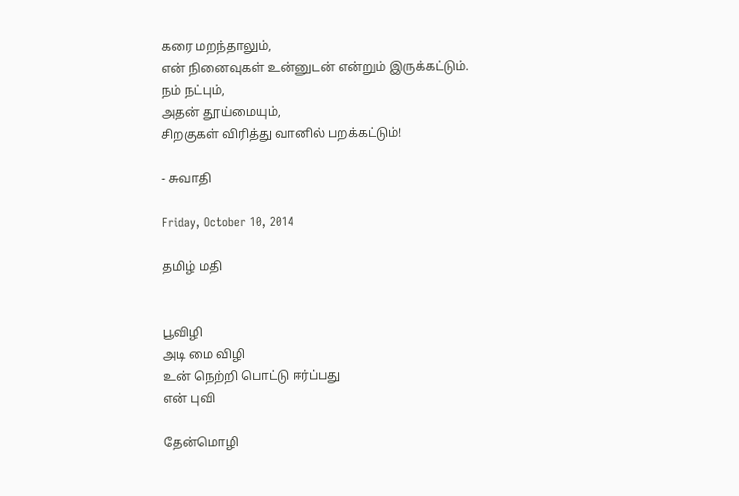கரை மறந்தாலும்,
என் நினைவுகள் உன்னுடன் என்றும் இருக்கட்டும்.
நம் நட்பும்,
அதன் தூய்மையும்,
சிறகுகள் விரித்து வானில் பறக்கட்டும்!

- சுவாதி

Friday, October 10, 2014

தமிழ் மதி


பூவிழி
அடி மை விழி
உன் நெற்றி பொட்டு ஈர்ப்பது
என் புவி

தேன்மொழி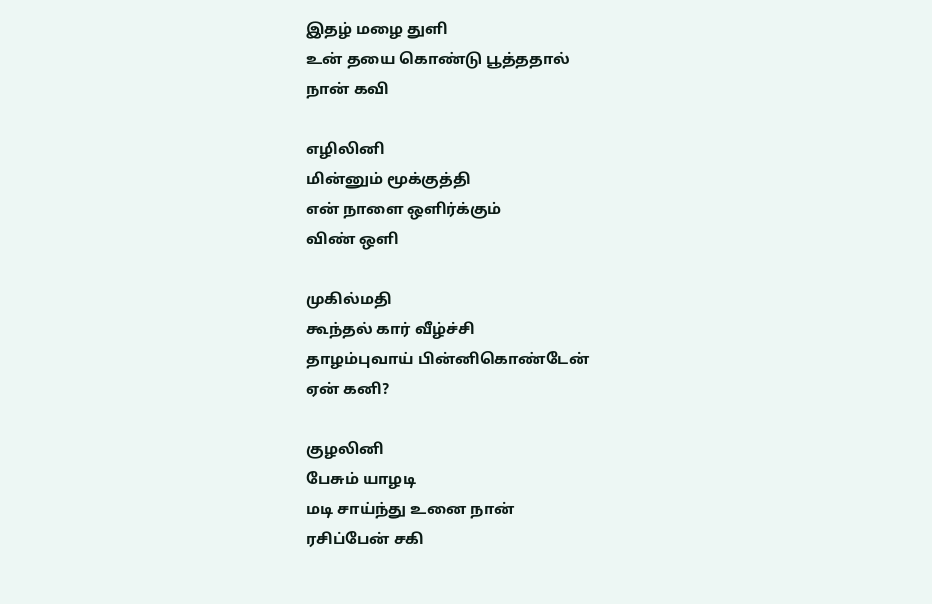இதழ் மழை துளி
உன் தயை கொண்டு பூத்ததால்
நான் கவி

எழிலினி
மின்னும் மூக்குத்தி
என் நாளை ஒளிர்க்கும்
விண் ஒளி

முகில்மதி
கூந்தல் கார் வீழ்ச்சி
தாழம்புவாய் பின்னிகொண்டேன்
ஏன் கனி?

குழலினி
பேசும் யாழடி
மடி சாய்ந்து உனை நான்
ரசிப்பேன் சகி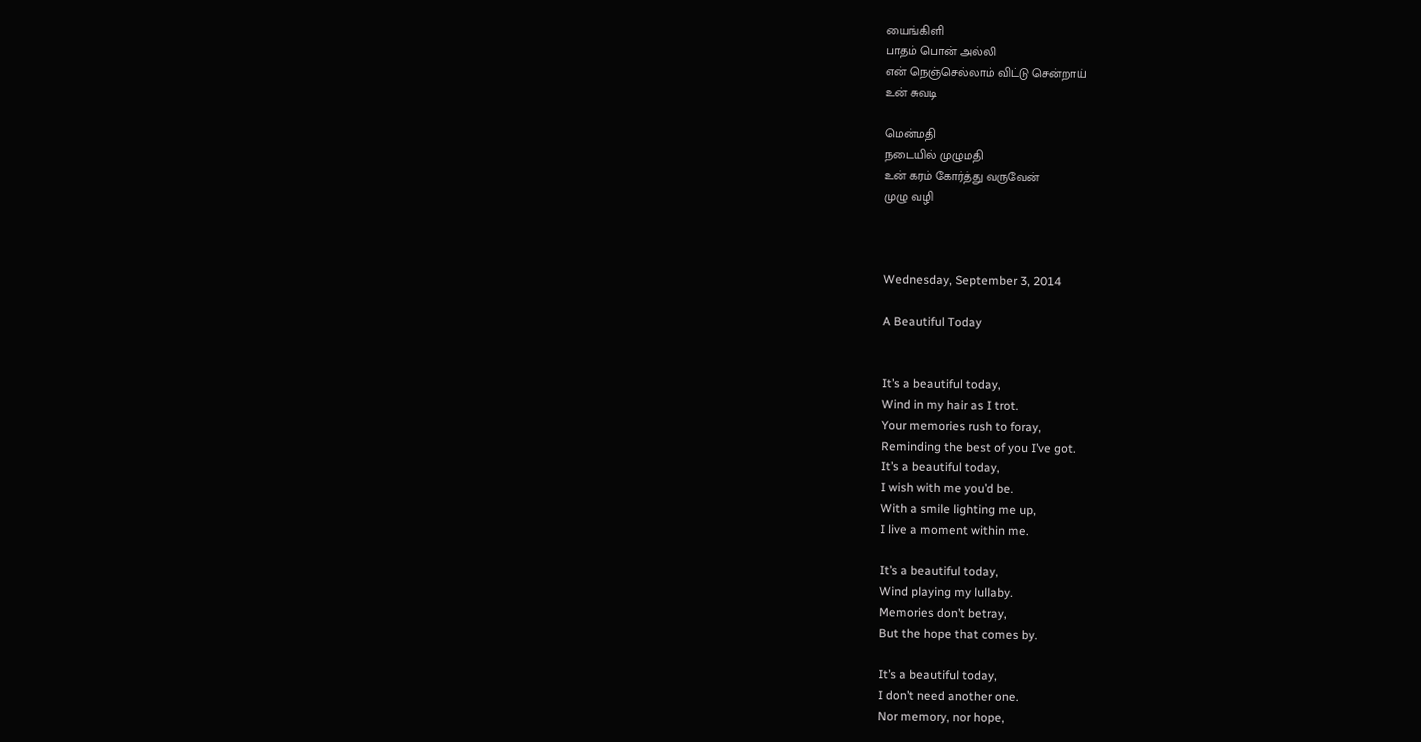யைங்கிளி
பாதம் பொன் அல்லி
என் நெஞ்செல்லாம் விட்டு சென்றாய்
உன் சுவடி

மென்மதி
நடையில் முழுமதி
உன் கரம் கோர்த்து வருவேன்
முழு வழி



Wednesday, September 3, 2014

A Beautiful Today


It’s a beautiful today,
Wind in my hair as I trot.
Your memories rush to foray,
Reminding the best of you I’ve got.
It’s a beautiful today,
I wish with me you’d be.
With a smile lighting me up,
I live a moment within me.

It’s a beautiful today,
Wind playing my lullaby.
Memories don’t betray,
But the hope that comes by.

It’s a beautiful today,
I don’t need another one.
Nor memory, nor hope,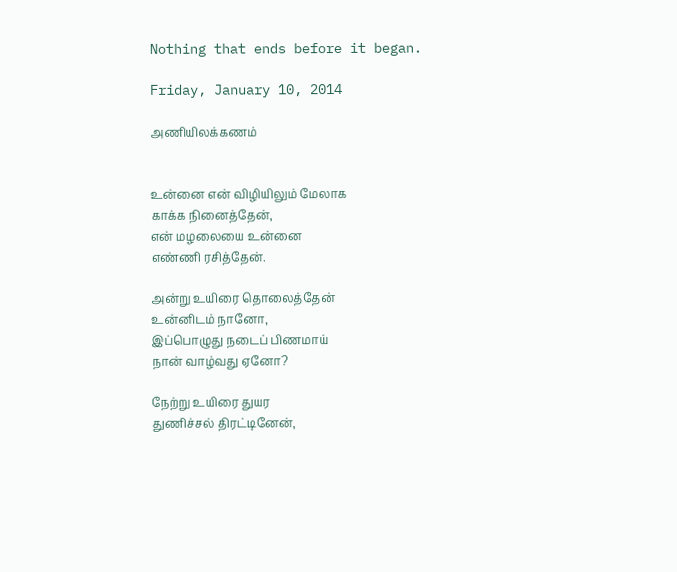Nothing that ends before it began.

Friday, January 10, 2014

அணியிலக்கணம்


உன்னை என் விழியிலும் மேலாக
காக்க நினைத்தேன்,
என் மழலையை உன்னை
எண்ணி ரசித்தேன்.

அன்று உயிரை தொலைத்தேன்
உன்னிடம் நானோ,
இப்பொழுது நடைப் பிணமாய்
நான் வாழ்வது ஏனோ?

நேற்று உயிரை துயர
துணிச்சல் திரட்டினேன்,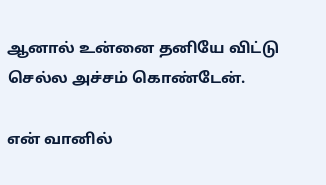ஆனால் உன்னை தனியே விட்டு
செல்ல அச்சம் கொண்டேன்.

என் வானில்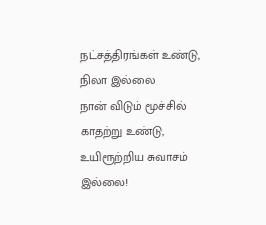நட்சத்திரங்கள் உண்டு,
நிலா இல்லை
நான் விடும் மூச்சில் காதற்று உண்டு,
உயிரூற்றிய சுவாசம் இல்லை!